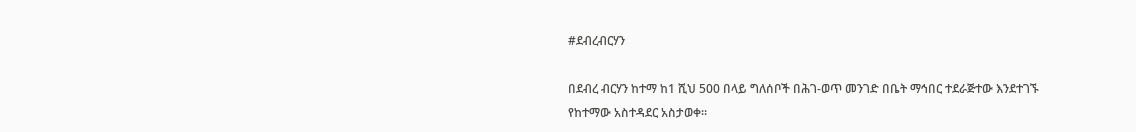#ደብረብርሃን

በደብረ ብርሃን ከተማ ከ1 ሺህ 500 በላይ ግለሰቦች በሕገ-ወጥ መንገድ በቤት ማኅበር ተደራጅተው እንደተገኙ የከተማው አስተዳደር አስታወቀ።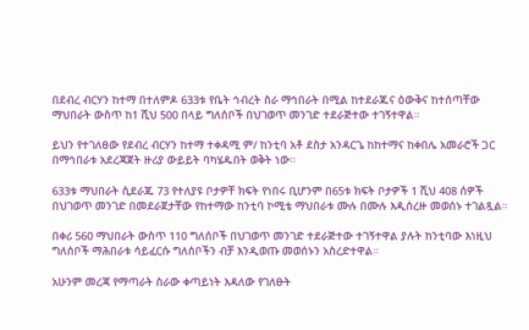በደብረ ብርሃን ከተማ በተለምዶ 633ቱ የቤት ኅብረት ስራ ማኅበራት በሚል ከተደራጁና ዕውቅና ከተሰጣቸው ማህበራት ውስጥ ከ1 ሺህ 500 በላይ ግለሰቦች በህገወጥ መንገድ ተደራጅተው ተገኝተዋል።

ይህን የተገለፀው የደብረ ብርሃን ከተማ ተቀዳሚ ም/ ከንቲባ አቶ ደስታ አንዳርጌ ከከተማና ከቀበሌ አመራሮች ጋር በማኅበራቱ አደረጃጀት ዙሪያ ውይይት ባካሄዱበት ወቅት ነው።

633ቱ ማህበራት ሲደራጁ 73 የተለያዩ ቦታዎቸ ክፍት የነበሩ ቢሆንም በ65ቱ ክፍት ቦታዎች 1 ሺህ 408 ሰዎች በህገወጥ መንገድ በመደራጀታቸው የከተማው ከንቲባ ኮሚቴ ማህበራቱ ሙሉ በሙሉ እዲሰረዙ መወሰኑ ተገልጿል።

በቀሪ 560 ማህበራት ውስጥ 110 ግለሰቦች በህገወጥ መንገድ ተደራጅተው ተገኝተዋል ያሉት ከንቲባው እነዚህ ግለሰቦች ማሕበራቱ ሳይፈርሱ ግለሰቦችን ብቻ እንዲወጡ መወሰኑን አስረድተዋል።

አሁንም መረጃ የማጣራት ስራው ቀጣይነት እዳለው የገለፁት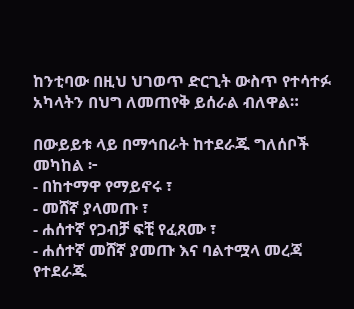ከንቲባው በዚህ ህገወጥ ድርጊት ውስጥ የተሳተፉ አካላትን በህግ ለመጠየቅ ይሰራል ብለዋል።

በውይይቱ ላይ በማኅበራት ከተደራጁ ግለሰቦች መካከል ፦
- በከተማዋ የማይኖሩ ፣
- መሸኛ ያላመጡ ፣
- ሐሰተኛ የጋብቻ ፍቺ የፈጸሙ ፣
- ሐሰተኛ መሸኛ ያመጡ እና ባልተሟላ መረጃ የተደራጁ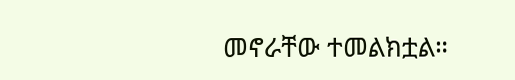መኖራቸው ተመልክቷል።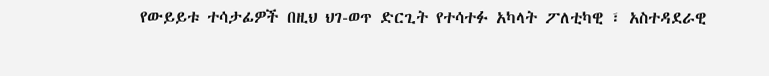የውይይቱ ተሳታፊዎች በዚህ ህገ-ወጥ ድርጊት የተሳተፉ አካላት ፖለቲካዊ ፣ አስተዳደራዊ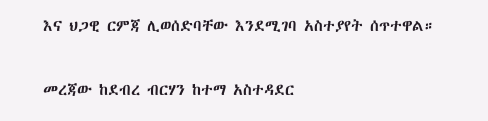እና ህጋዊ ርምጃ ሊወሰድባቸው እንደሚገባ አስተያየት ሰጥተዋል።

መረጃው ከደብረ ብርሃን ከተማ አስተዳደር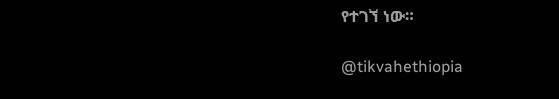የተገኘ ነው።

@tikvahethiopia